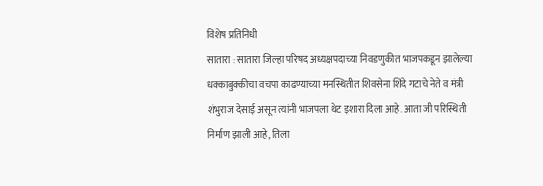विशेष प्रतिनिधी
सातारा : सातारा जिल्हा परिषद अध्यक्षपदाच्या निवडणुकीत भाजपकडून झालेल्या धक्काबुक्कीचा वचपा काढण्याच्या मनस्थितीत शिवसेना शिंदे गटाचे नेते व मंत्री शंभुराज देसाई असून त्यांनी भाजपला थेट इशारा दिला आहे. आता जी परिस्थिती निर्माण झाली आहे, तिला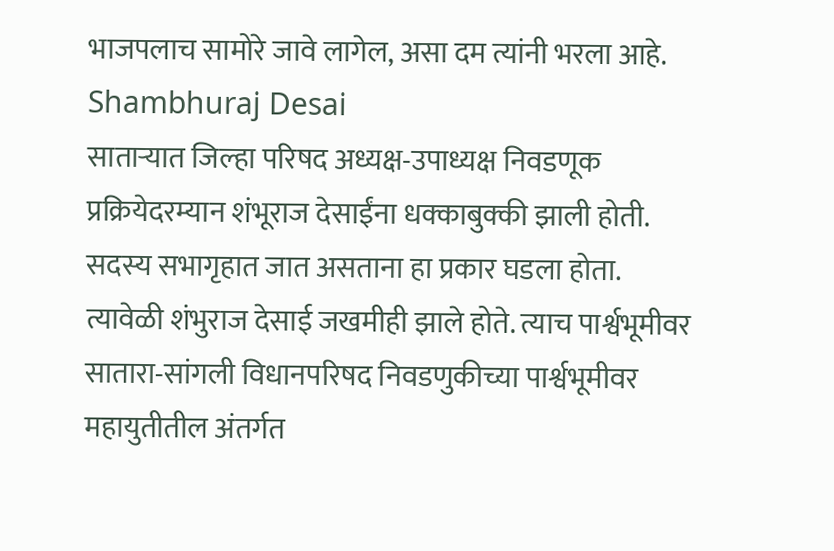भाजपलाच सामोरे जावे लागेल, असा दम त्यांनी भरला आहे. Shambhuraj Desai
साताऱ्यात जिल्हा परिषद अध्यक्ष-उपाध्यक्ष निवडणूक प्रक्रियेदरम्यान शंभूराज देसाईंना धक्काबुक्की झाली होती. सदस्य सभागृहात जात असताना हा प्रकार घडला होता. त्यावेळी शंभुराज देसाई जखमीही झाले होते. त्याच पार्श्वभूमीवर
सातारा-सांगली विधानपरिषद निवडणुकीच्या पार्श्वभूमीवर महायुतीतील अंतर्गत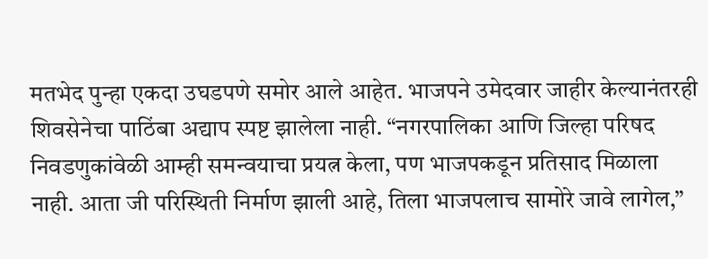मतभेद पुन्हा एकदा उघडपणे समोर आले आहेत. भाजपने उमेदवार जाहीर केल्यानंतरही शिवसेनेचा पाठिंबा अद्याप स्पष्ट झालेला नाही. “नगरपालिका आणि जिल्हा परिषद निवडणुकांवेळी आम्ही समन्वयाचा प्रयत्न केला, पण भाजपकडून प्रतिसाद मिळाला नाही. आता जी परिस्थिती निर्माण झाली आहे, तिला भाजपलाच सामोरे जावे लागेल,”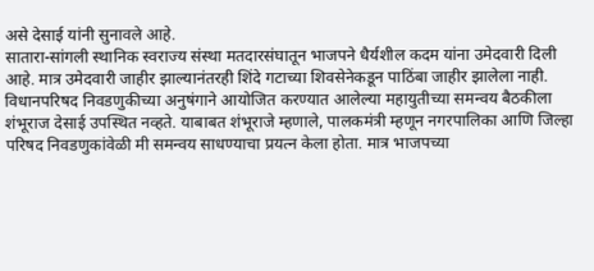असे देसाई यांनी सुनावले आहे.
सातारा-सांगली स्थानिक स्वराज्य संस्था मतदारसंघातून भाजपने धैर्यशील कदम यांना उमेदवारी दिली आहे. मात्र उमेदवारी जाहीर झाल्यानंतरही शिंदे गटाच्या शिवसेनेकडून पाठिंबा जाहीर झालेला नाही.
विधानपरिषद निवडणुकीच्या अनुषंगाने आयोजित करण्यात आलेल्या महायुतीच्या समन्वय बैठकीला शंभूराज देसाई उपस्थित नव्हते. याबाबत शंभूराजे म्हणाले, पालकमंत्री म्हणून नगरपालिका आणि जिल्हा परिषद निवडणुकांवेळी मी समन्वय साधण्याचा प्रयत्न केला होता. मात्र भाजपच्या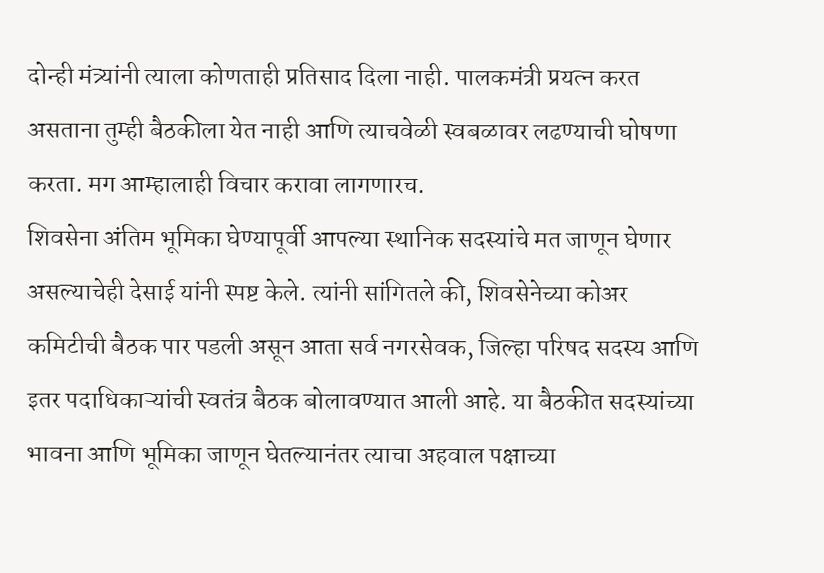दोन्ही मंत्र्यांनी त्याला कोणताही प्रतिसाद दिला नाही. पालकमंत्री प्रयत्न करत असताना तुम्ही बैठकीला येत नाही आणि त्याचवेळी स्वबळावर लढण्याची घोषणा करता. मग आम्हालाही विचार करावा लागणारच.
शिवसेना अंतिम भूमिका घेण्यापूर्वी आपल्या स्थानिक सदस्यांचे मत जाणून घेणार असल्याचेही देसाई यांनी स्पष्ट केले. त्यांनी सांगितले की, शिवसेनेच्या कोअर कमिटीची बैठक पार पडली असून आता सर्व नगरसेवक, जिल्हा परिषद सदस्य आणि इतर पदाधिकाऱ्यांची स्वतंत्र बैठक बोलावण्यात आली आहे. या बैठकीत सदस्यांच्या भावना आणि भूमिका जाणून घेतल्यानंतर त्याचा अहवाल पक्षाच्या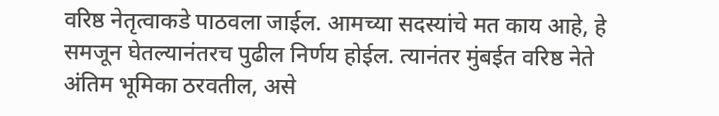वरिष्ठ नेतृत्वाकडे पाठवला जाईल. आमच्या सदस्यांचे मत काय आहे, हे समजून घेतल्यानंतरच पुढील निर्णय होईल. त्यानंतर मुंबईत वरिष्ठ नेते अंतिम भूमिका ठरवतील, असे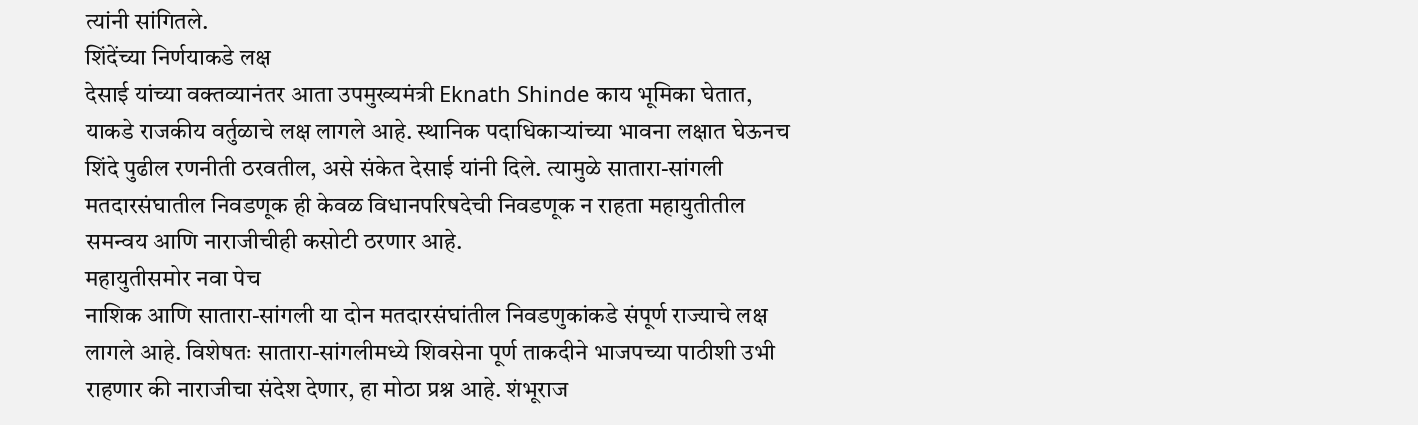त्यांनी सांगितले.
शिंदेंच्या निर्णयाकडे लक्ष
देसाई यांच्या वक्तव्यानंतर आता उपमुख्यमंत्री Eknath Shinde काय भूमिका घेतात, याकडे राजकीय वर्तुळाचे लक्ष लागले आहे. स्थानिक पदाधिकाऱ्यांच्या भावना लक्षात घेऊनच शिंदे पुढील रणनीती ठरवतील, असे संकेत देसाई यांनी दिले. त्यामुळे सातारा-सांगली मतदारसंघातील निवडणूक ही केवळ विधानपरिषदेची निवडणूक न राहता महायुतीतील समन्वय आणि नाराजीचीही कसोटी ठरणार आहे.
महायुतीसमोर नवा पेच
नाशिक आणि सातारा-सांगली या दोन मतदारसंघांतील निवडणुकांकडे संपूर्ण राज्याचे लक्ष लागले आहे. विशेषतः सातारा-सांगलीमध्ये शिवसेना पूर्ण ताकदीने भाजपच्या पाठीशी उभी राहणार की नाराजीचा संदेश देणार, हा मोठा प्रश्न आहे. शंभूराज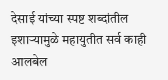देसाई यांच्या स्पष्ट शब्दांतील इशाऱ्यामुळे महायुतीत सर्व काही आलबेल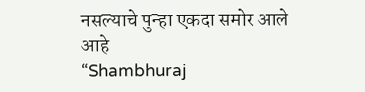नसल्याचे पुन्हा एकदा समोर आले आहे
“Shambhuraj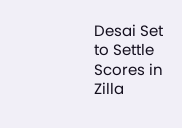Desai Set to Settle Scores in Zilla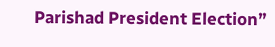Parishad President Election”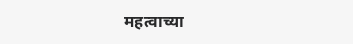महत्वाच्या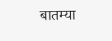बातम्या